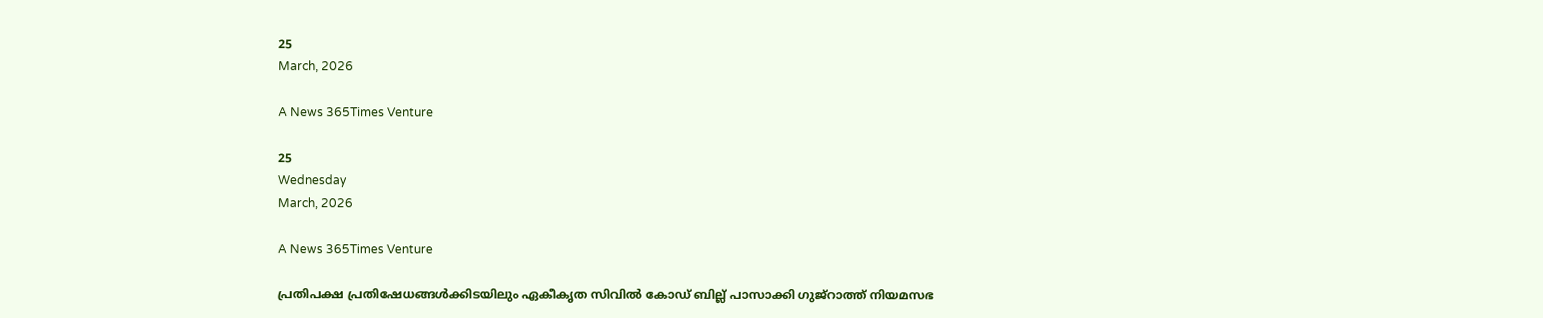25
March, 2026

A News 365Times Venture

25
Wednesday
March, 2026

A News 365Times Venture

പ്രതിപക്ഷ പ്രതിഷേധങ്ങള്‍ക്കിടയിലും ഏകീകൃത സിവില്‍ കോഡ് ബില്ല് പാസാക്കി ഗുജ്‌റാത്ത് നിയമസഭ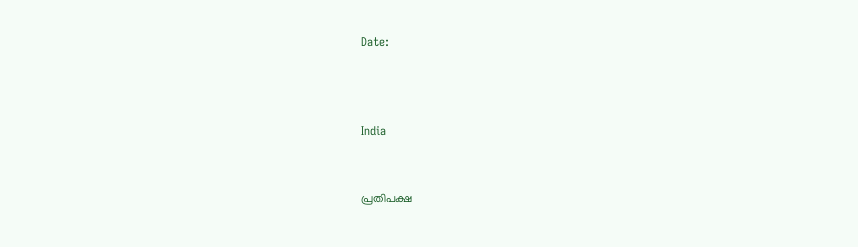Date:



India


പ്രതിപക്ഷ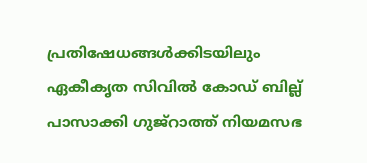പ്രതിഷേധങ്ങള്‍ക്കിടയിലും ഏകീകൃത സിവില്‍ കോഡ് ബില്ല് പാസാക്കി ഗുജ്‌റാത്ത് നിയമസഭ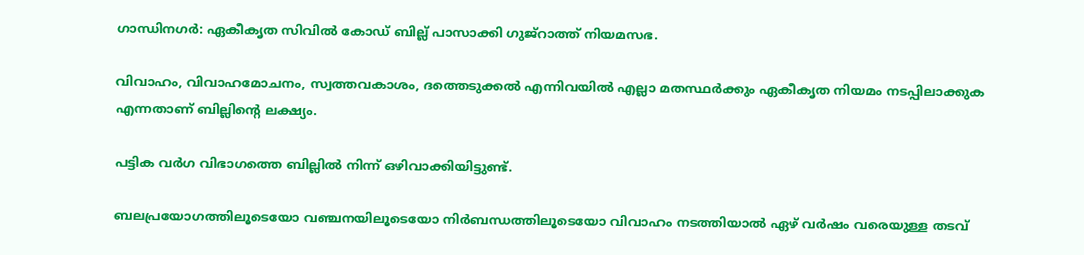ഗാന്ധിനഗര്‍: ഏകീകൃത സിവില്‍ കോഡ് ബില്ല് പാസാക്കി ഗുജ്‌റാത്ത് നിയമസഭ.

വിവാഹം, വിവാഹമോചനം, സ്വത്തവകാശം, ദത്തെടുക്കല്‍ എന്നിവയില്‍ എല്ലാ മതസ്ഥര്‍ക്കും ഏകീകൃത നിയമം നടപ്പിലാക്കുക എന്നതാണ് ബില്ലിന്റെ ലക്ഷ്യം.

പട്ടിക വര്‍ഗ വിഭാഗത്തെ ബില്ലില്‍ നിന്ന് ഒഴിവാക്കിയിട്ടുണ്ട്.

ബലപ്രയോഗത്തിലൂടെയോ വഞ്ചനയിലൂടെയോ നിര്‍ബന്ധത്തിലൂടെയോ വിവാഹം നടത്തിയാല്‍ ഏഴ് വര്‍ഷം വരെയുള്ള തടവ്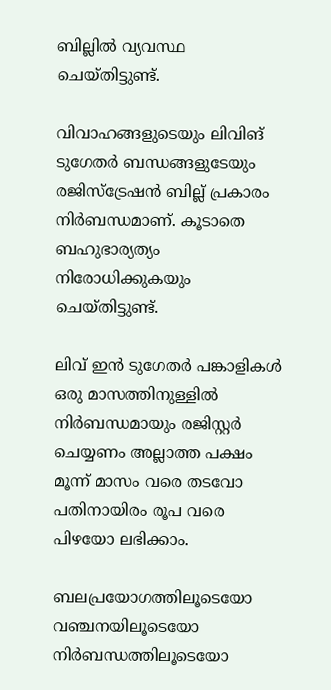ബില്ലില്‍ വ്യവസ്ഥ ചെയ്തിട്ടുണ്ട്.

വിവാഹങ്ങളുടെയും ലിവിങ് ടുഗേതര്‍ ബന്ധങ്ങളുടേയും രജിസ്‌ട്രേഷന്‍ ബില്ല് പ്രകാരം നിര്‍ബന്ധമാണ്. കൂടാതെ ബഹുഭാര്യത്യം നിരോധിക്കുകയും ചെയ്തിട്ടുണ്ട്.

ലിവ് ഇന്‍ ടുഗേതര്‍ പങ്കാളികള്‍ ഒരു മാസത്തിനുള്ളില്‍ നിര്‍ബന്ധമായും രജിസ്റ്റര്‍ ചെയ്യണം അല്ലാത്ത പക്ഷം മൂന്ന് മാസം വരെ തടവോ പതിനായിരം രൂപ വരെ പിഴയോ ലഭിക്കാം.

ബലപ്രയോഗത്തിലൂടെയോ വഞ്ചനയിലൂടെയോ നിര്‍ബന്ധത്തിലൂടെയോ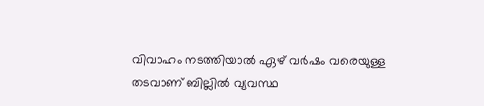വിവാഹം നടത്തിയാല്‍ ഏഴ് വര്‍ഷം വരെയുള്ള തടവാണ് ബില്ലില്‍ വ്യവസ്ഥ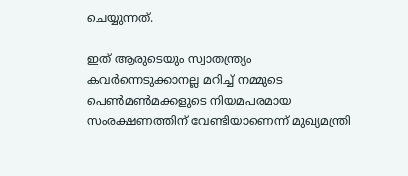ചെയ്യുന്നത്.

ഇത് ആരുടെയും സ്വാതന്ത്ര്യം കവര്‍ന്നെടുക്കാനല്ല മറിച്ച് നമ്മുടെ പെണ്‍മണ്‍മക്കളുടെ നിയമപരമായ സംരക്ഷണത്തിന് വേണ്ടിയാണെന്ന് മുഖ്യമന്ത്രി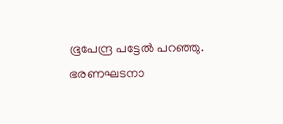ഭൂപേന്ദ്ര പട്ടേല്‍ പറഞ്ഞു.
ഭരണഘടനാ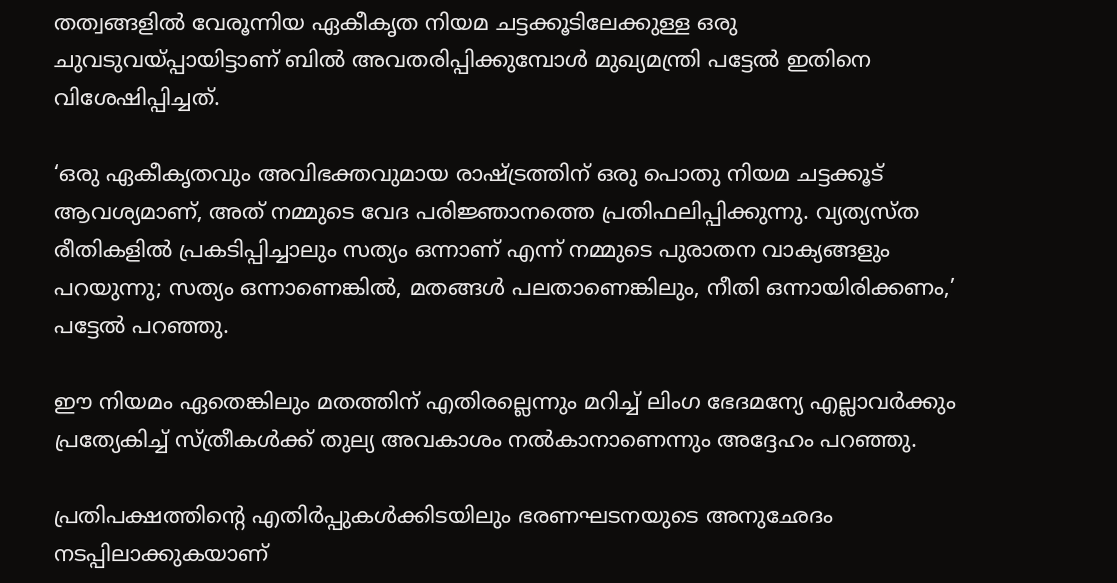തത്വങ്ങളില്‍ വേരൂന്നിയ ഏകീകൃത നിയമ ചട്ടക്കൂടിലേക്കുള്ള ഒരു ചുവടുവയ്പ്പായിട്ടാണ് ബില്‍ അവതരിപ്പിക്കുമ്പോള്‍ മുഖ്യമന്ത്രി പട്ടേല്‍ ഇതിനെ വിശേഷിപ്പിച്ചത്.

‘ഒരു ഏകീകൃതവും അവിഭക്തവുമായ രാഷ്ട്രത്തിന് ഒരു പൊതു നിയമ ചട്ടക്കൂട് ആവശ്യമാണ്, അത് നമ്മുടെ വേദ പരിജ്ഞാനത്തെ പ്രതിഫലിപ്പിക്കുന്നു. വ്യത്യസ്ത രീതികളില്‍ പ്രകടിപ്പിച്ചാലും സത്യം ഒന്നാണ് എന്ന് നമ്മുടെ പുരാതന വാക്യങ്ങളും പറയുന്നു; സത്യം ഒന്നാണെങ്കില്‍, മതങ്ങള്‍ പലതാണെങ്കിലും, നീതി ഒന്നായിരിക്കണം,’ പട്ടേല്‍ പറഞ്ഞു.

ഈ നിയമം ഏതെങ്കിലും മതത്തിന് എതിരല്ലെന്നും മറിച്ച് ലിംഗ ഭേദമന്യേ എല്ലാവര്‍ക്കും പ്രത്യേകിച്ച് സ്ത്രീകള്‍ക്ക് തുല്യ അവകാശം നല്‍കാനാണെന്നും അദ്ദേഹം പറഞ്ഞു.

പ്രതിപക്ഷത്തിന്റെ എതിര്‍പ്പുകള്‍ക്കിടയിലും ഭരണഘടനയുടെ അനുഛേദം നടപ്പിലാക്കുകയാണ്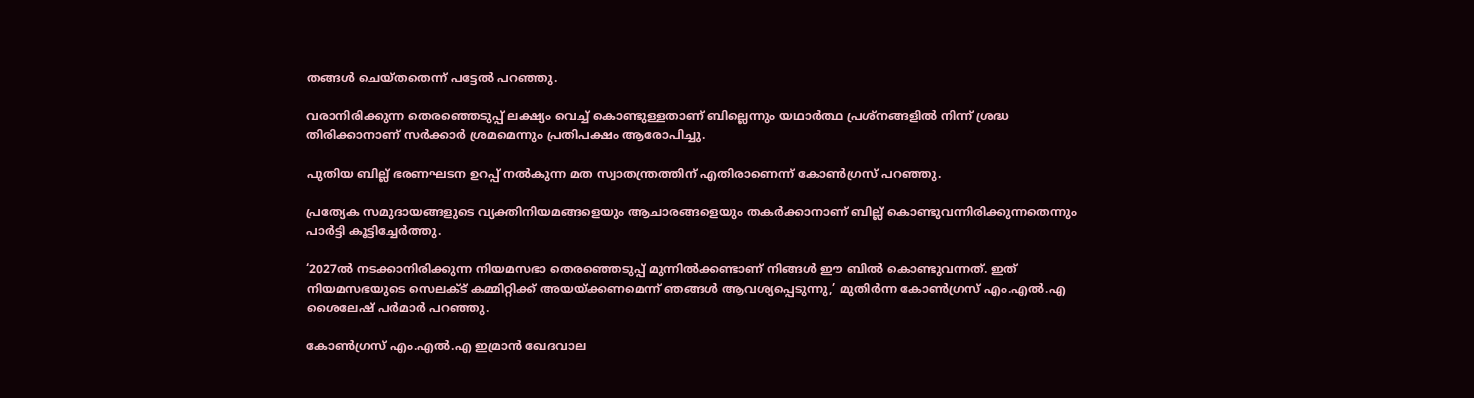തങ്ങള്‍ ചെയ്തതെന്ന് പട്ടേല്‍ പറഞ്ഞു.

വരാനിരിക്കുന്ന തെരഞ്ഞെടുപ്പ് ലക്ഷ്യം വെച്ച് കൊണ്ടുള്ളതാണ് ബില്ലെന്നും യഥാര്‍ത്ഥ പ്രശ്‌നങ്ങളില്‍ നിന്ന് ശ്രദ്ധ തിരിക്കാനാണ് സര്‍ക്കാര്‍ ശ്രമമെന്നും പ്രതിപക്ഷം ആരോപിച്ചു.

പുതിയ ബില്ല് ഭരണഘടന ഉറപ്പ് നല്‍കുന്ന മത സ്വാതന്ത്രത്തിന് എതിരാണെന്ന് കോണ്‍ഗ്രസ് പറഞ്ഞു.

പ്രത്യേക സമുദായങ്ങളുടെ വ്യക്തിനിയമങ്ങളെയും ആചാരങ്ങളെയും തകര്‍ക്കാനാണ് ബില്ല് കൊണ്ടുവന്നിരിക്കുന്നതെന്നും പാര്‍ട്ടി കൂട്ടിച്ചേര്‍ത്തു.

‘2027ല്‍ നടക്കാനിരിക്കുന്ന നിയമസഭാ തെരഞ്ഞെടുപ്പ് മുന്നില്‍ക്കണ്ടാണ് നിങ്ങള്‍ ഈ ബില്‍ കൊണ്ടുവന്നത്. ഇത് നിയമസഭയുടെ സെലക്ട് കമ്മിറ്റിക്ക് അയയ്ക്കണമെന്ന് ഞങ്ങള്‍ ആവശ്യപ്പെടുന്നു,’ മുതിര്‍ന്ന കോണ്‍ഗ്രസ് എം.എല്‍.എ ശൈലേഷ് പര്‍മാര്‍ പറഞ്ഞു.

കോണ്‍ഗ്രസ് എം.എല്‍.എ ഇമ്രാന്‍ ഖേദവാല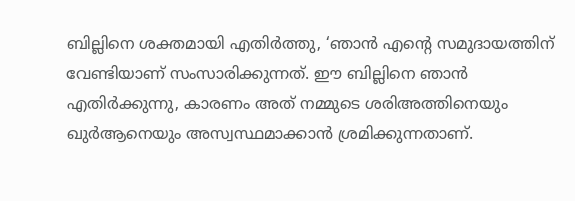ബില്ലിനെ ശക്തമായി എതിര്‍ത്തു, ‘ഞാന്‍ എന്റെ സമുദായത്തിന് വേണ്ടിയാണ് സംസാരിക്കുന്നത്. ഈ ബില്ലിനെ ഞാന്‍ എതിര്‍ക്കുന്നു, കാരണം അത് നമ്മുടെ ശരിഅത്തിനെയും ഖുര്‍ആനെയും അസ്വസ്ഥമാക്കാന്‍ ശ്രമിക്കുന്നതാണ്.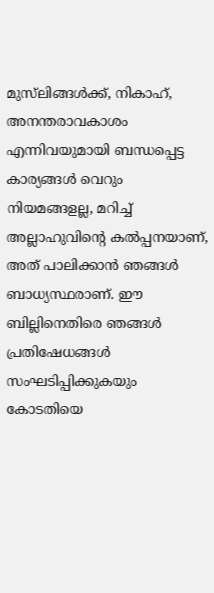മുസ്‌ലിങ്ങള്‍ക്ക്, നികാഹ്, അനന്തരാവകാശം എന്നിവയുമായി ബന്ധപ്പെട്ട കാര്യങ്ങള്‍ വെറും നിയമങ്ങളല്ല, മറിച്ച് അല്ലാഹുവിന്റെ കല്‍പ്പനയാണ്, അത് പാലിക്കാന്‍ ഞങ്ങള്‍ ബാധ്യസ്ഥരാണ്. ഈ ബില്ലിനെതിരെ ഞങ്ങള്‍ പ്രതിഷേധങ്ങള്‍ സംഘടിപ്പിക്കുകയും കോടതിയെ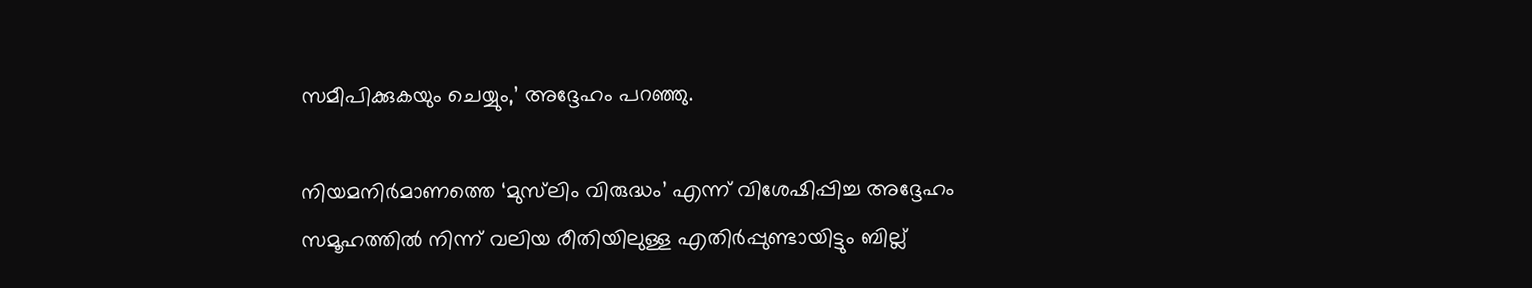സമീപിക്കുകയും ചെയ്യും,’ അദ്ദേഹം പറഞ്ഞു.

നിയമനിര്‍മാണത്തെ ‘മുസ്‌ലിം വിരുദ്ധം’ എന്ന് വിശേഷിപ്പിച്ച അദ്ദേഹം സമൂഹത്തില്‍ നിന്ന് വലിയ രീതിയിലുള്ള എതിര്‍പ്പുണ്ടായിട്ടും ബില്ല്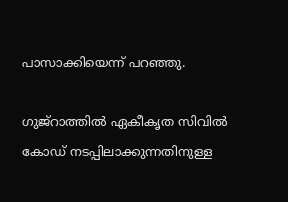പാസാക്കിയെന്ന് പറഞ്ഞു.

ഗുജ്‌റാത്തില്‍ ഏകീകൃത സിവില്‍ കോഡ് നടപ്പിലാക്കുന്നതിനുള്ള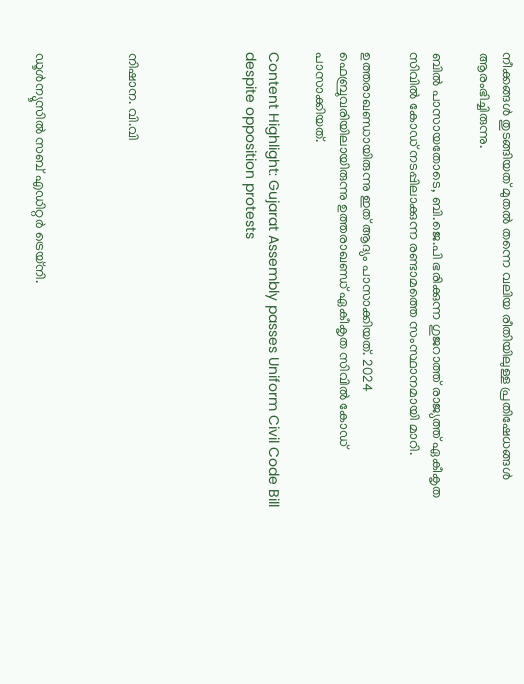നീക്കങ്ങള്‍ തുടങ്ങിയത് മുതല്‍ തന്നെ വലിയ രീതിയിലുള്ള പ്രതിഷേധങ്ങള്‍ ആരംഭിച്ചിരുന്നു.

ബില്‍ പാസായതോടെ, ബി.ജെ.പി ഭരിക്കുന്ന ഗുജറാത്ത് രാജ്യത്ത് ഏകീകൃത സിവില്‍ കോഡ് നടപ്പിലാക്കുന്ന രണ്ടാമത്തെ സംസ്ഥാനമായി മാറി.

ഉത്തരാഖണ്ഡായിരുന്നു ഇത് ആദ്യം പാസാക്കിയത്. 2024 ഫെബ്രുവരിയിലായിരുന്നു ഉത്തരാഖണ്ഡ് ഏകീകൃത സിവില്‍ കോഡ് പാസാക്കിയത്.

Content Highlight: Gujarat Assembly passes Uniform Civil Code Bill despite opposition protests




നിഷാന. വി.വി



ഡൂള്‍ന്യൂസില്‍ സബ് എഡിറ്റര്‍ ട്രെയ്‌നി.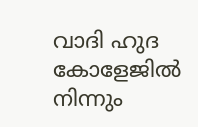വാദി ഹുദ കോളേജില്‍ നിന്നും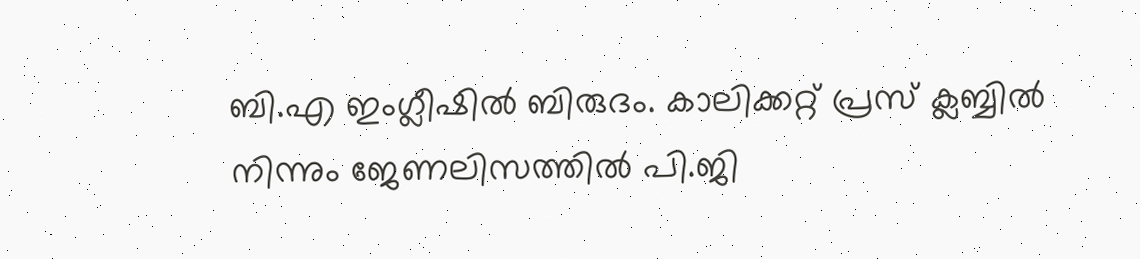ബി.എ ഇംഗ്ലീഷില്‍ ബിരുദം. കാലിക്കറ്റ് പ്രസ് ക്ലബ്ബില്‍ നിന്നും ജേണലിസത്തില്‍ പി.ജി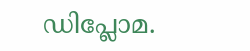ഡിപ്ലോമ.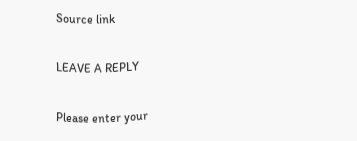Source link

LEAVE A REPLY

Please enter your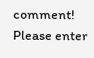comment!
Please enter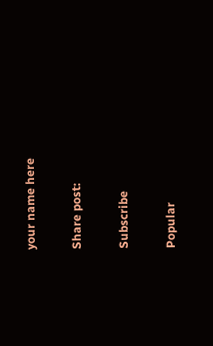your name here

Share post:

Subscribe

Popular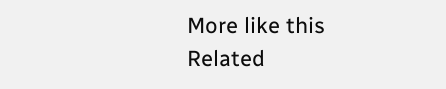More like this
Related